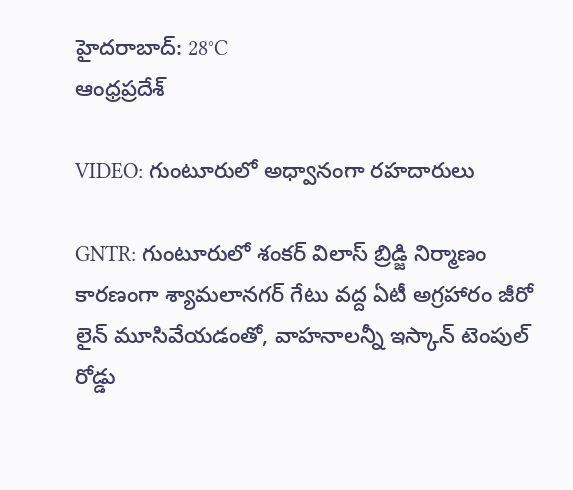హైదరాబాద్: 28°C
ఆంధ్రప్రదేశ్

VIDEO: గుంటూరులో అధ్వానంగా రహదారులు

GNTR: గుంటూరులో శంకర్ విలాస్ బ్రిడ్జి నిర్మాణం కారణంగా శ్యామలానగర్ గేటు వద్ద ఏటీ అగ్రహారం జీరో లైన్ మూసివేయడంతో, వాహనాలన్నీ ఇస్కాన్ టెంపుల్ రోడ్డు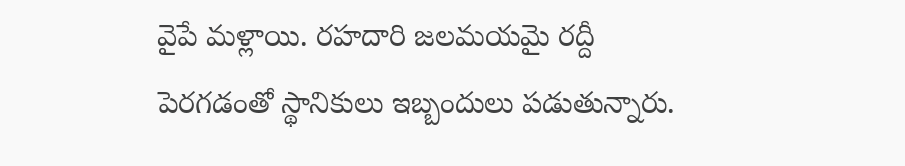వైపే మళ్లాయి. రహదారి జలమయమై రద్దీ పెరగడంతో స్థానికులు ఇబ్బందులు పడుతున్నారు.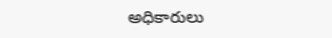అధికారులు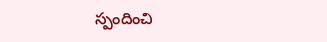స్పందించి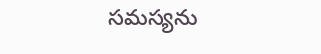సమస్యను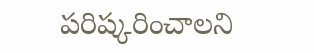పరిష్కరించాలని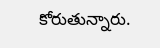కోరుతున్నారు.